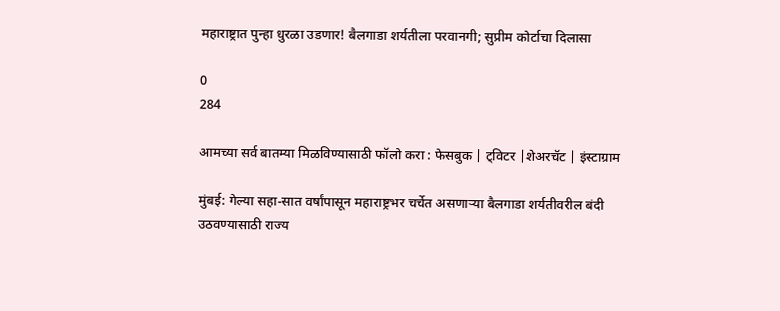महाराष्ट्रात पुन्हा धुरळा उडणार! बैलगाडा शर्यतीला परवानगी; सुप्रीम कोर्टाचा दिलासा

0
284

आमच्या सर्व बातम्या मिळविण्यासाठी फॉलो करा : फेसबुक | ट्विटर |शेअरचॅट | इंस्टाग्राम

मुंबई: गेल्या सहा-सात वर्षांपासून महाराष्ट्रभर चर्चेत असणाऱ्या बैलगाडा शर्यतीवरील बंदी उठवण्यासाठी राज्य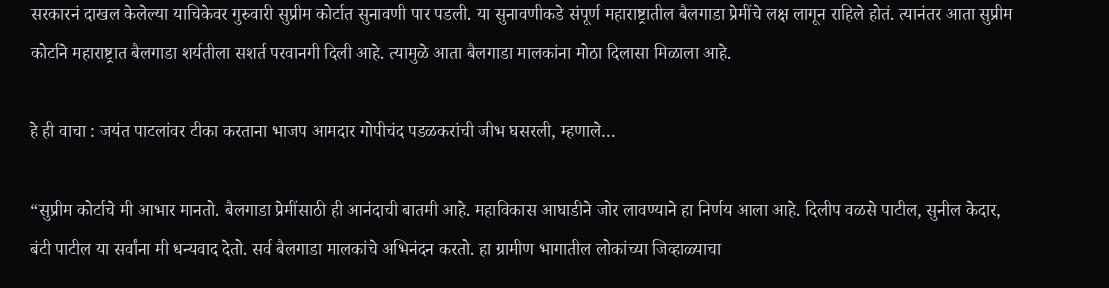सरकारनं दाखल केलेल्या याचिकेवर गुरुवारी सुप्रीम कोर्टात सुनावणी पार पडली. या सुनावणीकडे संपूर्ण महाराष्ट्रातील बैलगाडा प्रेमींचे लक्ष लागून राहिले होतं. त्यानंतर आता सुप्रीम कोर्टाने महाराष्ट्रात बैलगाडा शर्यतीला सशर्त परवानगी दिली आहे. त्यामुळे आता बैलगाडा मालकांना मोठा दिलासा मिळाला आहे.

हे ही वाचा : जयंत पाटलांवर टीका करताना भाजप आमदार गोपीचंद पडळकरांची जीभ घसरली, म्हणाले…

“सुप्रीम कोर्टाचे मी आभार मानतो. बैलगाडा प्रेमींसाठी ही आनंदाची बातमी आहे. महाविकास आघाडीने जोर लावण्याने हा निर्णय आला आहे. दिलीप वळसे पाटील, सुनील केदार, बंटी पाटील या सर्वांना मी धन्यवाद देतो. सर्व बैलगाडा मालकांचे अभिनंदन करतो. हा ग्रामीण भागातील लोकांच्या जिव्हाळ्याचा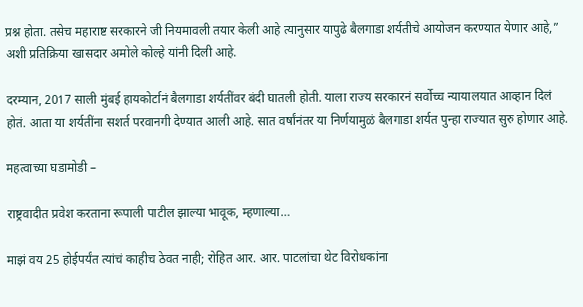प्रश्न होता. तसेच महाराष्ट सरकारने जी नियमावली तयार केली आहे त्यानुसार यापुढे बैलगाडा शर्यतीचे आयोजन करण्यात येणार आहे,” अशी प्रतिक्रिया खासदार अमोले कोल्हे यांनी दिली आहे.

दरम्यान, 2017 साली मुंबई हायकोर्टानं बैलगाडा शर्यतींवर बंदी घातली होती. याला राज्य सरकारनं सर्वोच्च न्यायालयात आव्हान दिलं होतं. आता या शर्यतींना सशर्त परवानगी देण्यात आली आहे. सात वर्षांनंतर या निर्णयामुळं बैलगाडा शर्यत पुन्हा राज्यात सुरु होणार आहे.

महत्वाच्या घडामोडी –

राष्ट्रवादीत प्रवेश करताना रूपाली पाटील झाल्या भावूक, म्हणाल्या…

माझं वय 25 होईपर्यंत त्यांचं काहीच ठेवत नाही; रोहित आर. आर. पाटलांचा थेट विरोधकांना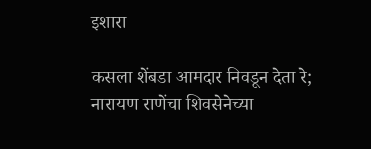इशारा

कसला शेंबडा आमदार निवडून देता रे; नारायण राणेंचा शिवसेनेच्या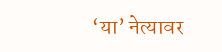‘या’ नेत्यावर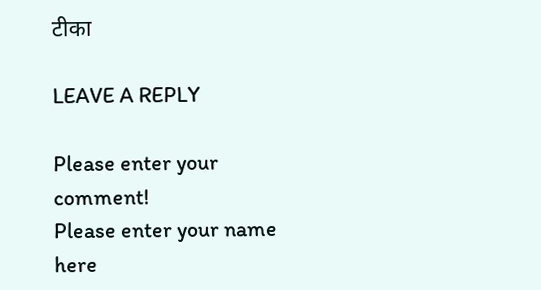टीका

LEAVE A REPLY

Please enter your comment!
Please enter your name here